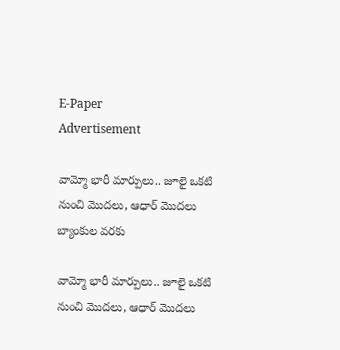E-Paper
Advertisement

వామ్మో భారీ మార్పులు.. జూలై ఒకటి నుంచి మొదలు, ఆధార్ మొదలు బ్యాంకుల వరకు

వామ్మో భారీ మార్పులు.. జూలై ఒకటి నుంచి మొదలు, ఆధార్ మొదలు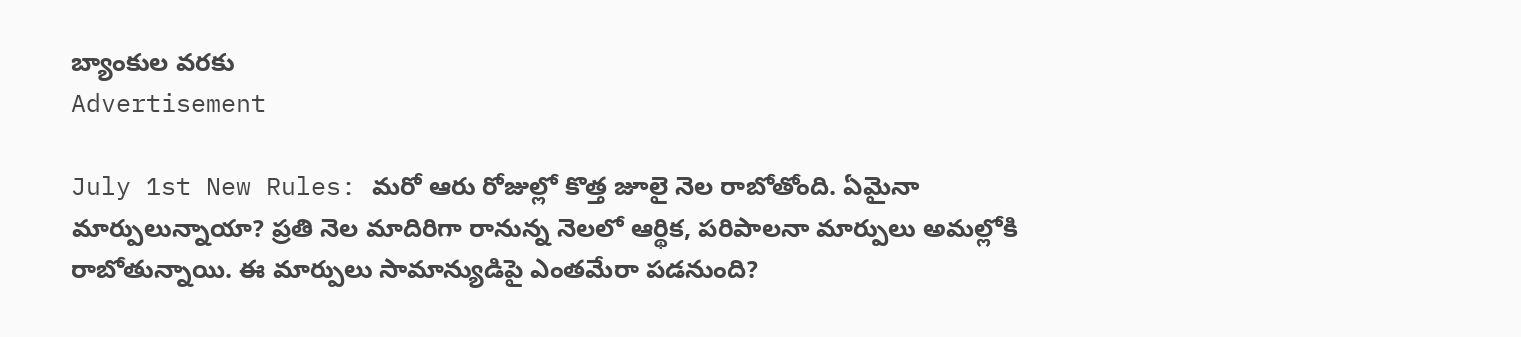బ్యాంకుల వరకు
Advertisement

July 1st New Rules: మరో ఆరు రోజుల్లో కొత్త జూలై నెల రాబోతోంది. ఏమైనా మార్పులున్నాయా? ప్రతి నెల మాదిరిగా రానున్న నెలలో ఆర్థిక, పరిపాలనా మార్పులు అమల్లోకి రాబోతున్నాయి. ఈ మార్పులు సామాన్యుడిపై ఎంతమేరా పడనుంది?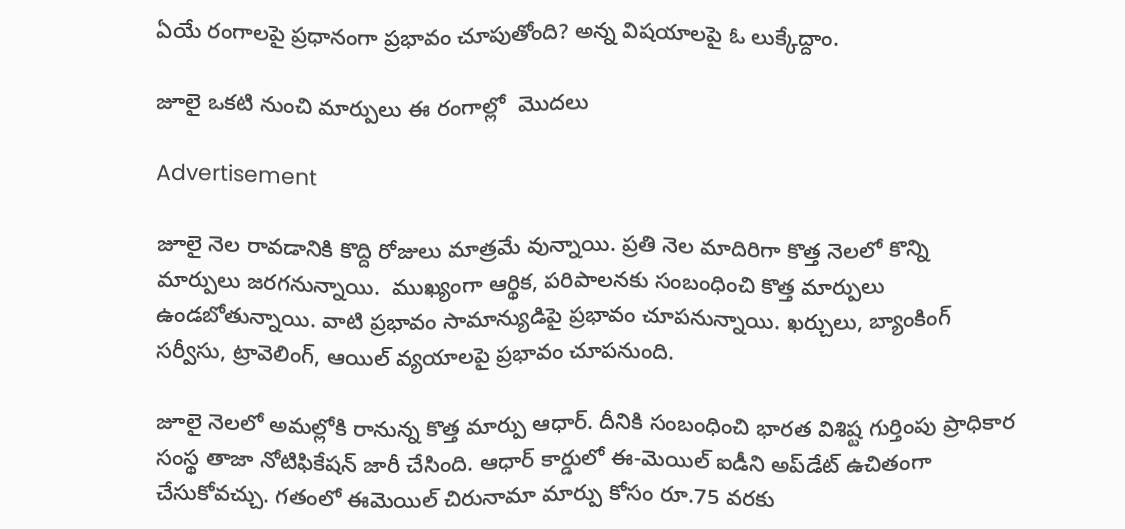ఏయే రంగాలపై ప్రధానంగా ప్రభావం చూపుతోంది? అన్న విషయాలపై ఓ లుక్కేద్దాం.

జూలై ఒకటి నుంచి మార్పులు ఈ రంగాల్లో  మొదలు

Advertisement

జూలై నెల రావడానికి కొద్ది రోజులు మాత్రమే వున్నాయి. ప్రతి నెల మాదిరిగా కొత్త నెలలో కొన్ని మార్పులు జరగనున్నాయి.  ముఖ్యంగా ఆర్థిక, పరిపాలనకు సంబంధించి కొత్త మార్పులు ఉండబోతున్నాయి. వాటి ప్రభావం సామాన్యుడిపై ప్రభావం చూపనున్నాయి. ఖర్చులు, బ్యాంకింగ్ సర్వీసు, ట్రావెలింగ్, ఆయిల్ వ్యయాలపై ప్రభావం చూపనుంది.

జూలై నెలలో అమల్లోకి రానున్న కొత్త మార్పు ఆధార్. దీనికి సంబంధించి భారత విశిష్ట గుర్తింపు ప్రాధికార సంస్థ తాజా నోటిఫికేషన్ జారీ చేసింది. ఆధార్ కార్డులో ఈ-మెయిల్ ఐడీని అప్‌డేట్ ఉచితంగా చేసుకోవచ్చు. గతంలో ఈమెయిల్ చిరునామా మార్పు కోసం రూ.75 వరకు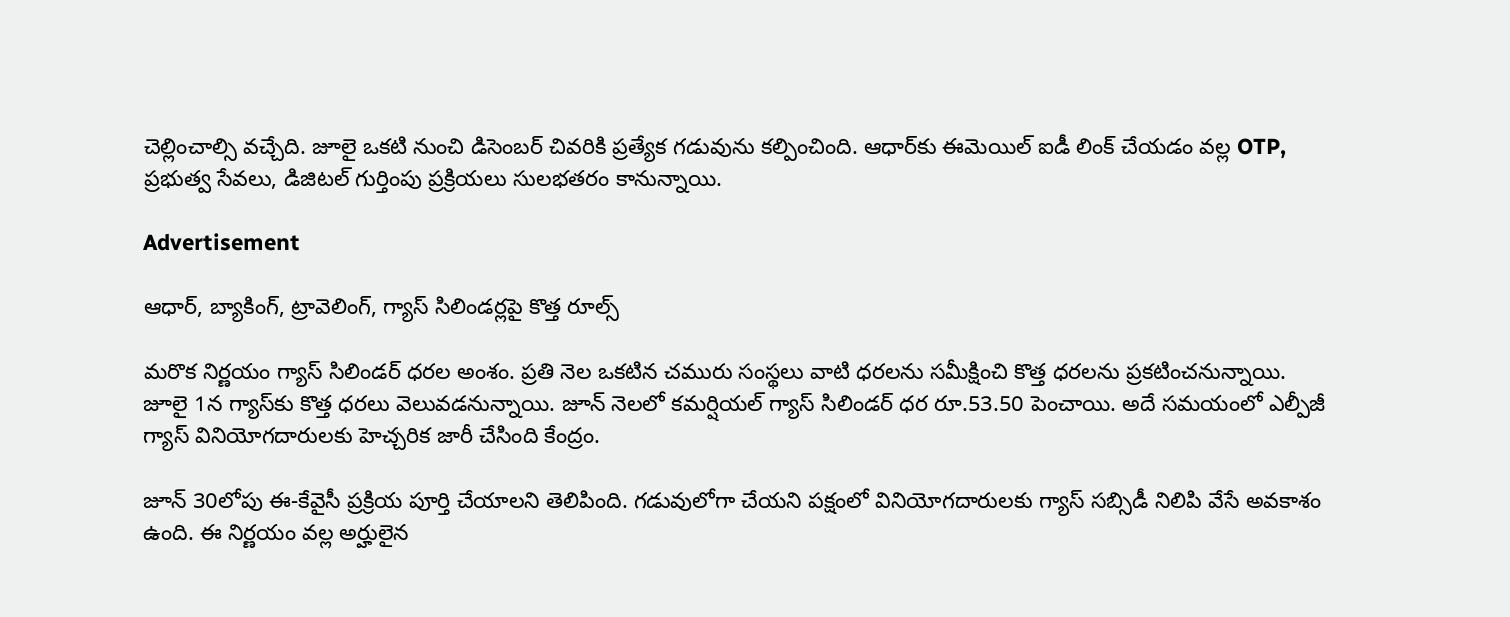చెల్లించాల్సి వచ్చేది. జూలై ఒకటి నుంచి డిసెంబర్ చివరికి ప్రత్యేక గడువును కల్పించింది. ఆధార్‌కు ఈమెయిల్ ఐడీ లింక్ చేయడం వల్ల OTP, ప్రభుత్వ సేవలు, డిజిటల్ గుర్తింపు ప్రక్రియలు సులభతరం కానున్నాయి.

Advertisement

ఆధార్, బ్యాకింగ్, ట్రావెలింగ్, గ్యాస్ సిలిండర్లపై కొత్త రూల్స్

మరొక నిర్ణయం గ్యాస్ సిలిండర్ ధరల అంశం. ప్రతి నెల ఒకటిన చమురు సంస్థలు వాటి ధరలను సమీక్షించి కొత్త ధరలను ప్రకటించనున్నాయి. జూలై 1న గ్యాస్‌కు కొత్త ధరలు వెలువడనున్నాయి. జూన్ నెలలో కమర్షియల్ గ్యాస్ సిలిండర్ ధర రూ.53.50 పెంచాయి. అదే సమయంలో ఎల్పీజీ గ్యాస్ వినియోగదారులకు హెచ్చరిక జారీ చేసింది కేంద్రం.

జూన్ 30లోపు ఈ-కేవైసీ ప్రక్రియ పూర్తి చేయాలని తెలిపింది. గడువులోగా చేయని పక్షంలో వినియోగదారులకు గ్యాస్ సబ్సిడీ నిలిపి వేసే అవకాశం ఉంది. ఈ నిర్ణయం వల్ల అర్హులైన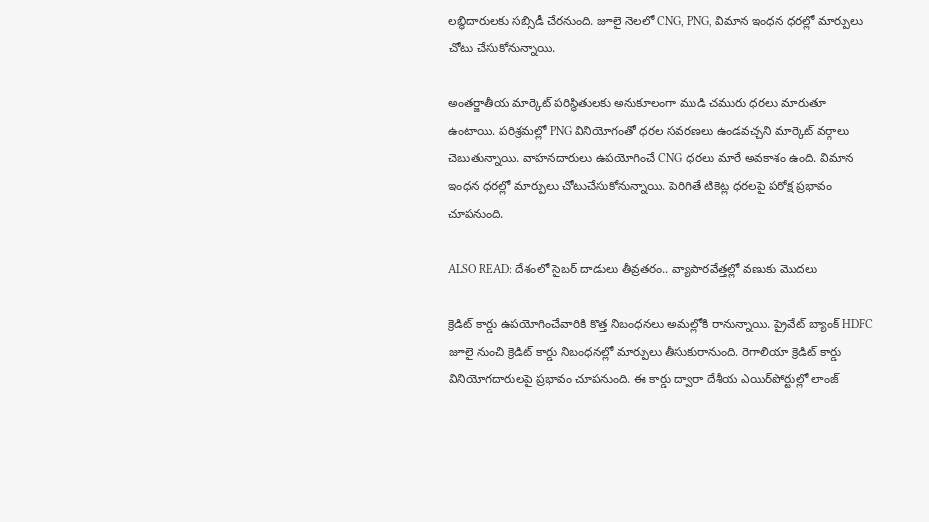లబ్ధిదారులకు సబ్సిడీ చేరనుంది. జూలై నెలలో CNG, PNG, విమాన ఇంధన ధరల్లో మార్పులు చోటు చేసుకోనున్నాయి.

అంతర్జాతీయ మార్కెట్ పరిస్థితులకు అనుకూలంగా ముడి చమురు ధరలు మారుతూ ఉంటాయి. పరిశ్రమల్లో PNG వినియోగంతో ధరల సవరణలు ఉండవచ్చని మార్కెట్ వర్గాలు చెబుతున్నాయి. వాహనదారులు ఉపయోగించే CNG ధరలు మారే అవకాశం ఉంది. విమాన ఇంధన ధరల్లో మార్పులు చోటుచేసుకోనున్నాయి. పెరిగితే టికెట్ల ధరలపై పరోక్ష ప్రభావం చూపనుంది.

ALSO READ: దేశంలో సైబర్ దాడులు తీవ్రతరం.. వ్యాపారవేత్తల్లో వణుకు మొదలు

క్రెడిట్ కార్డు ఉపయోగించేవారికి కొత్త నిబంధనలు అమల్లోకి రానున్నాయి. ప్రైవేట్ బ్యాంక్ HDFC జూలై నుంచి క్రెడిట్ కార్డు నిబంధనల్లో మార్పులు తీసుకురానుంది. రెగాలియా క్రెడిట్ కార్డు వినియోగదారులపై ప్రభావం చూపనుంది. ఈ కార్డు ద్వారా దేశీయ ఎయిర్‌పోర్టుల్లో లాంజ్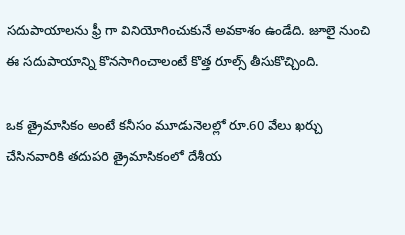సదుపాయాలను ఫ్రీ గా వినియోగించుకునే అవకాశం ఉండేది. జూలై నుంచి ఈ సదుపాయాన్ని కొనసాగించాలంటే కొత్త రూల్స్ తీసుకొచ్చింది.

ఒక త్రైమాసికం అంటే కనీసం మూడునెలల్లో రూ.60 వేలు ఖర్చు చేసినవారికి తదుపరి త్రైమాసికంలో దేశీయ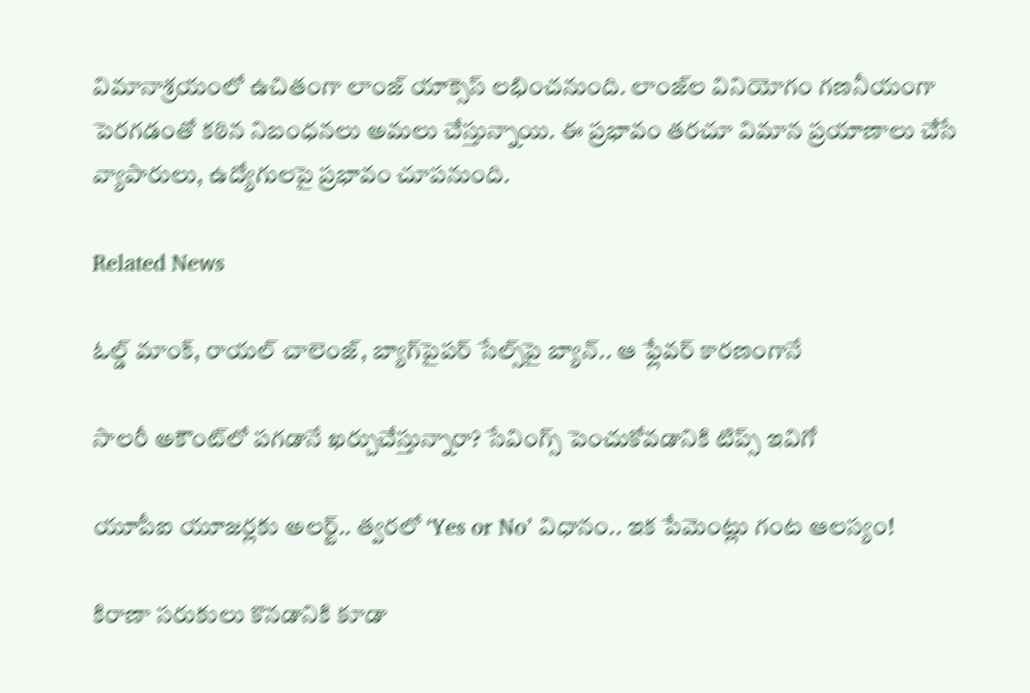విమానాశ్రయంలో ఉచితంగా లాంజ్ యాక్సెస్ లభించనుంది. లాంజ్‌ల వినియోగం గణనీయంగా పెరగడంతో కఠిన నిబంధనలు అమలు చేస్తున్నాయి. ఈ ప్రభావం తరచూ విమాన ప్రయాణాలు చేసే వ్యాపారులు, ఉద్యోగులపై ప్రభావం చూపనుంది.

Related News

ఓల్డ్ మాంక్, రాయల్ చాలెంజ్, బ్యాగ్‌పైపర్ సేల్స్‌పై బ్యాన్.. ఆ ఫ్లేవర్ కారణంగానే

సాలరీ అకౌంట్‌లో పగడానే ఖర్చుచేస్తున్నారా? సేవింగ్స్ పెంచుకోవడానికి టిప్స్ ఇవిగో

యూపీఐ యూజర్లకు అలర్ట్.. త్వరలో ‘Yes or No’ విధానం.. ఇక పేమెంట్లు గంట ఆలస్యం!

కిరాణా సరుకులు కొనడానికి కూడా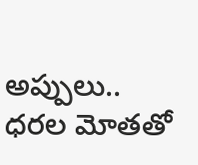అప్పులు.. ధరల మోతతో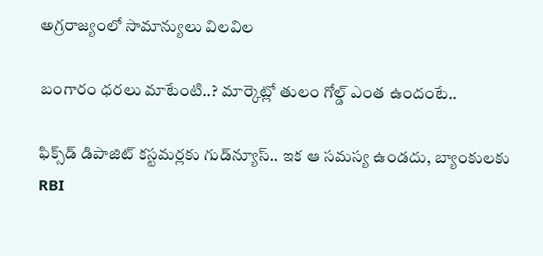అగ్రరాజ్యంలో సామాన్యులు విలవిల

బంగారం ధరలు మాటేంటి..? మార్కెట్లో తులం గోల్డ్ ఎంత ఉందంటే..

ఫిక్స్‌డ్ డిపాజిట్ కస్టమర్లకు గుడ్‌న్యూస్.. ఇక ఆ సమస్య ఉండదు, బ్యాంకులకు RBI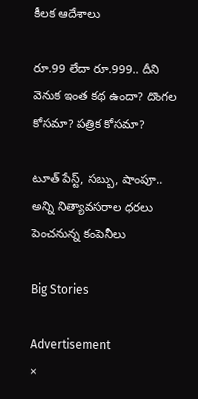కీలక ఆదేశాలు

రూ.99 లేదా రూ.999.. దీని వెనుక ఇంత కథ ఉందా? దొంగల కోసమా? పత్రిక కోసమా?

టూత్ పేస్ట్, సబ్బు, షాంపూ.. అన్ని నిత్యావసరాల ధరలు పెంచనున్న కంపెనీలు

Big Stories

Advertisement
×